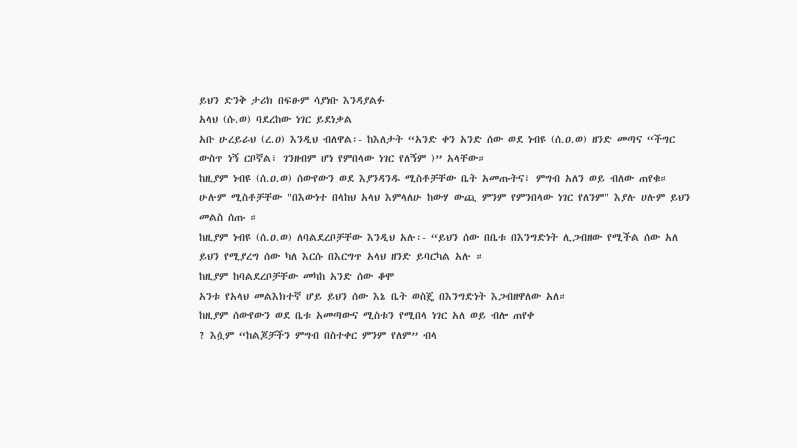ይህን ድንቅ ታሪክ በፍፁም ሳያነቡ እንዳያልፉ
አላህ (ሱ.ወ) ባደረከው ነገር ይደነቃል
አቡ ሁረይራህ (ረ.ዐ) እንዲህ ብለዋል፡- ከእለታት “አንድ ቀን አንድ ሰው ወደ ነብዩ (ሰ.ዐ.ወ) ዘንድ መጣና “ችግር ውስጥ ነኝ ርቦኛል፣ ገንዘብም ሆነ የምበላው ነገር የለኝም )” አላቸው።
ከዚያም ነብዩ (ሰ.ዐ.ወ) ሰውየውን ወደ እያንዳንዱ ሚስቶቻቸው ቤት አመጡትና፣ ምግብ አለን ወይ ብለው ጠየቁ።
ሁሉም ሚስቶቻቸው "በእውነተ በላከህ አላህ እምላለሁ ከውሃ ውጪ ምንም የምንበላው ነገር የለንም" እያሉ ሀሉም ይህን መልስ ሰጡ ።
ከዚያም ነብዩ (ሰ.ዐ.ወ) ለባልደረቦቻቸው እንዲህ አሉ፡- “ይህን ሰው በቤቱ በእንግድነት ሊጋብዘው የሚችል ሰው አለ ይህን የሚያረግ ሰው ካለ እርሱ በእርግጥ አላህ ዘንድ ይባርካል አሉ ።
ከዚያም ከባልደረቦቻቸው መካከ አንድ ሰው ቆሞ
አንቱ የአላህ መልእክተኛ ሆይ ይህን ሰው እኔ ቤት ወስጄ በእንግድነት እጋብዘዋለው አለ።
ከዚያም ሰውየውን ወደ ቤቱ አመጣውና ሚስቱን የሚበላ ነገር አለ ወይ ብሎ ጠየቀ
? እሷም “ከልጆቻችን ምግብ በስተቀር ምንም የለም” ብላ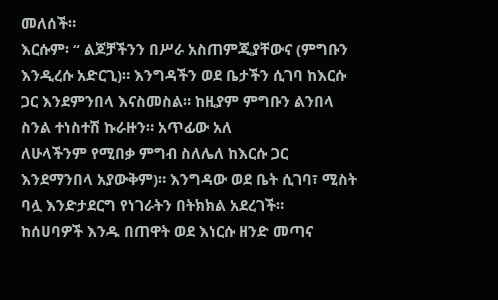መለሰች።
እርሱም፡ “ ልጆቻችንን በሥራ አስጠምጂያቸውና (ምግቡን እንዲረሱ አድርጊ)። እንግዳችን ወደ ቤታችን ሲገባ ከእርሱ ጋር እንደምንበላ እናስመስል። ከዚያም ምግቡን ልንበላ ስንል ተነስተሽ ኩራዙን። አጥፊው አለ
ለሁላችንም የሚበቃ ምግብ ስለሌለ ከእርሱ ጋር እንደማንበላ አያውቅም)። እንግዳው ወደ ቤት ሲገባ፣ ሚስት ባሏ እንድታደርግ የነገራትን በትክክል አደረገች።
ከሰሀባዎች እንዱ በጠዋት ወደ እነርሱ ዘንድ መጣና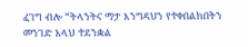ፈገግ ብሎ “ትላንትና ማታ እንግዳህን የተቀበልክበትን መንገድ አላህ ተደንቋል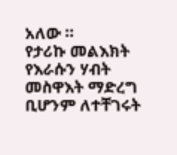አለው ።
የታሪኩ መልእክት የእራሱን ሃብት መስዋእት ማድረግ ቢሆንም ለተቸገሩት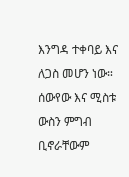እንግዳ ተቀባይ እና ለጋስ መሆን ነው።
ሰውየው እና ሚስቱ ውስን ምግብ ቢኖራቸውም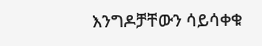እንግዶቻቸውን ሳይሳቀቁ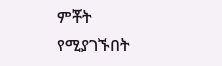ምቾት የሚያገኙበት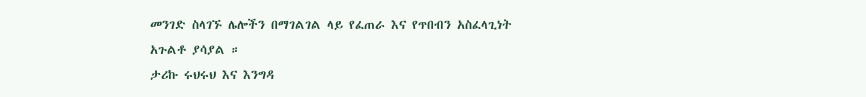መንገድ ስላገኙ ሌሎችን በማገልገል ላይ የፈጠራ እና የጥበብን አስፈላጊነት አጉልቶ ያሳያል ።
ታሪኩ ሩህሩህ እና እንግዳ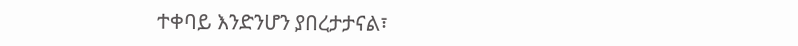ተቀባይ እንድንሆን ያበረታታናል፣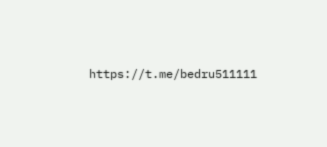https://t.me/bedru511111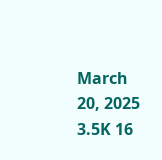March 20, 2025 3.5K 16